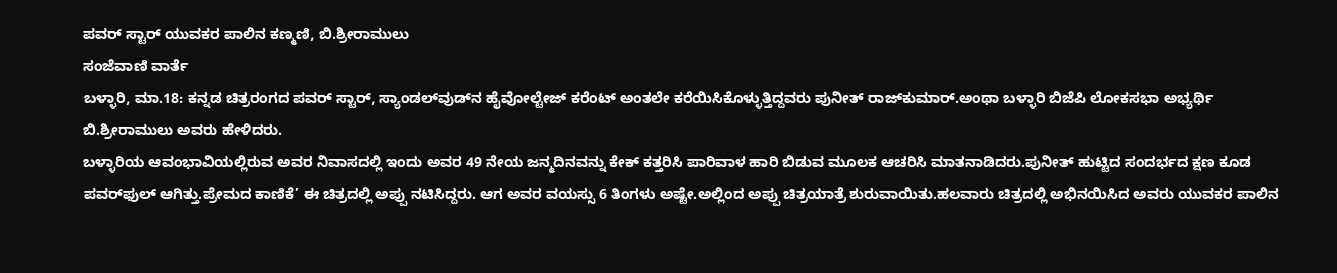ಪವರ್ ಸ್ಟಾರ್ ಯುವಕರ ಪಾಲಿನ ಕಣ್ಮಣಿ, ಬಿ.ಶ್ರೀರಾಮುಲು
ಸಂಜೆವಾಣಿ ವಾರ್ತೆ
ಬಳ್ಳಾರಿ, ಮಾ.18: ಕನ್ನಡ ಚಿತ್ರರಂಗದ ಪವರ್ ಸ್ಟಾರ್, ಸ್ಯಾಂಡಲ್‌ವುಡ್‌ನ ಹೈವೋಲ್ಟೇಜ್ ಕರೆಂಟ್ ಅಂತಲೇ ಕರೆಯಿಸಿಕೊಳ್ಳುತ್ತಿದ್ದವರು ಪುನೀತ್ ರಾಜ್‌ಕುಮಾರ್.ಅಂಥಾ ಬಳ್ಳಾರಿ ಬಿಜೆಪಿ ಲೋಕಸಭಾ ಅಭ್ಯರ್ಥಿ ಬಿ.ಶ್ರೀರಾಮುಲು ಅವರು ಹೇಳಿದರು.
ಬಳ್ಳಾರಿಯ ಆವಂಭಾವಿಯಲ್ಲಿರುವ ಅವರ ನಿವಾಸದಲ್ಲಿ ಇಂದು ಅವರ 49 ನೇಯ ಜನ್ಮದಿನವನ್ನು ಕೇಕ್ ಕತ್ತರಿಸಿ ಪಾರಿವಾಳ ಹಾರಿ ಬಿಡುವ ಮೂಲಕ ಆಚರಿಸಿ ಮಾತನಾಡಿದರು.ಪುನೀತ್ ಹುಟ್ಟಿದ ಸಂದರ್ಭದ ಕ್ಷಣ ಕೂಡ ಪವರ್‌ಫುಲ್ ಆಗಿತ್ತು.ಪ್ರೇಮದ ಕಾಣಿಕೆ’ ಈ ಚಿತ್ರದಲ್ಲಿ ಅಪ್ಪು ನಟಿಸಿದ್ದರು. ಆಗ ಅವರ ವಯಸ್ಸು 6 ತಿಂಗಳು ಅಷ್ಟೇ.ಅಲ್ಲಿಂದ ಅಪ್ಪು ಚಿತ್ರಯಾತ್ರೆ ಶುರುವಾಯಿತು.ಹಲವಾರು ಚಿತ್ರದಲ್ಲಿ ಅಭಿನಯಿಸಿದ ಅವರು ಯುವಕರ ಪಾಲಿನ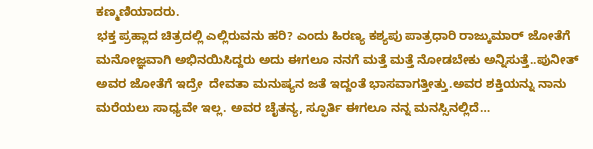ಕಣ್ಮಣಿಯಾದರು.
ಭಕ್ತ ಪ್ರಹ್ಲಾದ ಚಿತ್ರದಲ್ಲಿ ಎಲ್ಲಿರುವನು ಹರಿ? ಎಂದು ಹಿರಣ್ಯ ಕಶ್ಯಪು ಪಾತ್ರಧಾರಿ ರಾಜ್ಕುಮಾರ್ ಜೋತೆಗೆ ಮನೋಜ್ಞವಾಗಿ ಅಭಿನಯಿಸಿದ್ದರು ಅದು ಈಗಲೂ ನನಗೆ ಮತ್ತೆ ಮತ್ತೆ ನೋಡಬೇಕು ಅನ್ನಿಸುತ್ತೆ..ಪುನೀತ್ ಅವರ ಜೋತೆಗೆ ಇದ್ರೇ  ದೇವತಾ ಮನುಷ್ಯನ ಜತೆ ಇದ್ದಂತೆ ಭಾಸವಾಗತ್ತೀತ್ತು.ಅವರ ಶಕ್ತಿಯನ್ನು ನಾನು ಮರೆಯಲು ಸಾಧ್ಯವೇ ಇಲ್ಲ. ಅವರ ಚೈತನ್ಯ, ಸ್ಫೂರ್ತಿ ಈಗಲೂ ನನ್ನ ಮನಸ್ಸಿನಲ್ಲಿದೆ…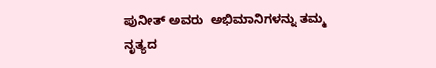ಪುನೀತ್ ಅವರು  ಅಭಿಮಾನಿಗಳನ್ನು ತಮ್ಮ ನೃತ್ಯದ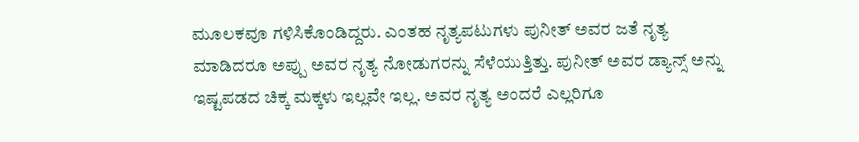ಮೂಲಕವೂ ಗಳಿಸಿಕೊಂಡಿದ್ದರು. ಎಂತಹ ನೃತ್ಯಪಟುಗಳು ಪುನೀತ್ ಅವರ ಜತೆ ನೃತ್ಯ ಮಾಡಿದರೂ ಅಪ್ಪು ಅವರ ನೃತ್ಯ ನೋಡುಗರನ್ನು ಸೆಳೆಯುತ್ತಿತ್ತು. ಪುನೀತ್ ಅವರ ಡ್ಯಾನ್ಸ್‌ ಅನ್ನು ಇಷ್ಟಪಡದ ಚಿಕ್ಕ ಮಕ್ಕಳು ಇಲ್ಲವೇ ಇಲ್ಲ. ಅವರ ನೃತ್ಯ ಅಂದರೆ ಎಲ್ಲರಿಗೂ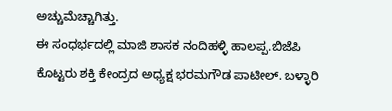ಅಚ್ಚುಮೆಚ್ಚಾಗಿತ್ತು.
ಈ ಸಂಧರ್ಭದಲ್ಲಿ ಮಾಜಿ ಶಾಸಕ ನಂದಿಹಳ್ಳಿ ಹಾಲಪ್ಪ.ಬಿಜೆಪಿ ಕೊಟ್ಟರು ಶಕ್ತಿ ಕೇಂದ್ರದ ಅಧ್ಯಕ್ಷ ಭರಮಗೌಡ ಪಾಟೀಲ್. ಬಳ್ಳಾರಿ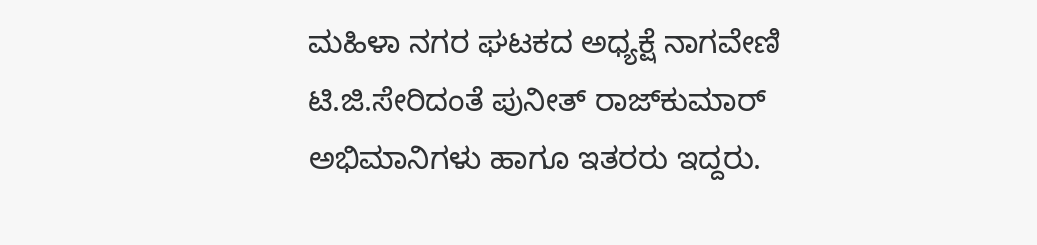ಮಹಿಳಾ ನಗರ ಘಟಕದ ಅಧ್ಯಕ್ಷೆ ನಾಗವೇಣಿ ಟಿ.ಜಿ.ಸೇರಿದಂತೆ ಪುನೀತ್ ರಾಜ್‍ಕುಮಾರ್ ಅಭಿಮಾನಿಗಳು ಹಾಗೂ ಇತರರು ಇದ್ದರು.